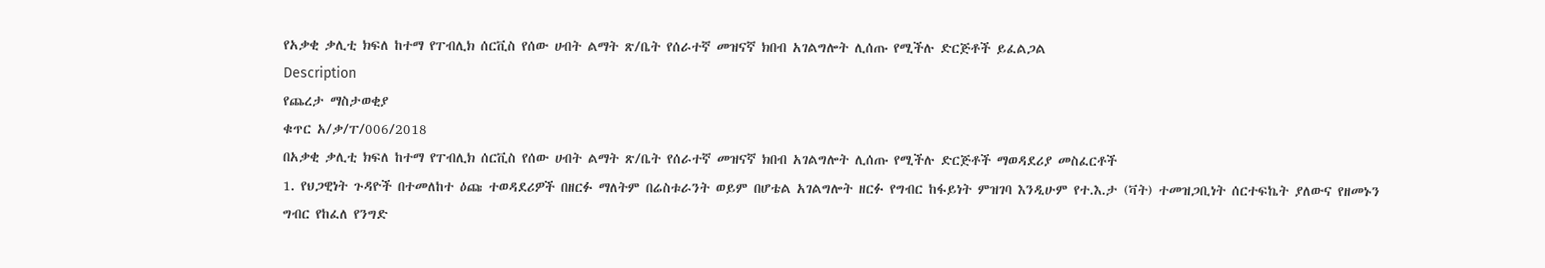የአቃቂ ቃሊቲ ክፍለ ከተማ የፐብሊክ ሰርቪስ የሰው ሀብት ልማት ጽ/ቤት የሰራተኛ መዝናኛ ክበብ አገልግሎት ሊሰጡ የሚችሉ ድርጅቶች ይፈልጋል
Description
የጨረታ ማስታወቂያ
ቁጥር አ/ቃ/ፐ/006/2018
በአቃቂ ቃሊቲ ክፍለ ከተማ የፐብሊክ ሰርቪስ የሰው ሀብት ልማት ጽ/ቤት የሰራተኛ መዝናኛ ክበብ አገልግሎት ሊሰጡ የሚችሉ ድርጅቶች ማወዳደሪያ መስፈርቶች
1. የህጋዊነት ጉዳዮች በተመለከተ ዕጩ ተወዳደሪዎች በዘርፉ ማለትም በሬስቱራንት ወይም በሆቴል አገልግሎት ዘርፉ የግብር ከፋይነት ምዝገባ እንዲሁም የተ.እ.ታ (ቫት) ተመዝጋቢነት ሰርተፍኬት ያለውና የዘመኑን ግብር የከፈለ የንግድ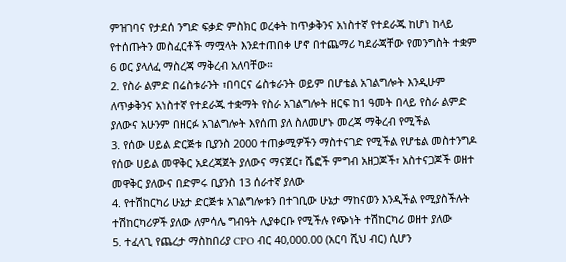ምዝገባና የታደሰ ንግድ ፍቃድ ምስክር ወረቀት ከጥቃቅንና አነስተኛ የተደራጁ ከሆነ ከላይ የተሰጡትን መስፈርቶች ማሟላት እንደተጠበቀ ሆኖ በተጨማሪ ካደራጃቸው የመንግስት ተቋም 6 ወር ያላለፈ ማስረጃ ማቅረብ አለባቸው።
2. የስራ ልምድ በሬስቱራንት ፣በባርና ሬስቱራንት ወይም በሆቴል አገልግሎት እንዲሁም ለጥቃቅንና አነስተኛ የተደራጁ ተቋማት የስራ አገልግሎት ዘርፍ ከ1 ዓመት በላይ የስራ ልምድ ያለውና አሁንም በዘርፉ አገልግሎት እየሰጠ ያለ ስለመሆኑ መረጃ ማቅረብ የሚችል
3. የሰው ሀይል ድርጅቱ ቢያንስ 2000 ተጠቃሚዎችን ማስተናገድ የሚችል የሆቴል መስተንግዶ የሰው ሀይል መዋቅር አደረጃጀት ያለውና ማናጀር፣ ሼፎች ምግብ አዘጋጆች፣ አስተናጋጆች ወዘተ መዋቅር ያለውና በድምሩ ቢያንስ 13 ሰራተኛ ያለው
4. የተሽከርካሪ ሁኔታ ድርጅቱ አገልግሎቱን በተገቢው ሁኔታ ማከናወን እንዲችል የሚያስችሉት ተሽከርካሪዎች ያለው ለምሳሌ ግብዓት ሊያቀርቡ የሚችሉ የጭነት ተሽከርካሪ ወዘተ ያለው
5. ተፈላጊ የጨረታ ማስከበሪያ CPO ብር 40,000.00 (አርባ ሺህ ብር) ሲሆን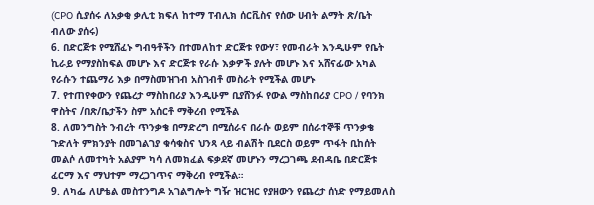(CPO ሲያሰሩ ለአቃቂ ቃሊቲ ክፍለ ከተማ ፐብሊክ ሰርቪስና የሰው ሀብት ልማት ጽ/ቤት ብለው ያሰሩ)
6. በድርጅቱ የሚሸፈኑ ግብዓቶችን በተመለከተ ድርጅቱ የውሃ፣ የመብራት እንዲሁም የቤት ኪራይ የማያስከፍል መሆኑ እና ድርጅቱ የራሱ እቃዎች ያሉት መሆኑ እና አሸናፊው አካል የራሱን ተጨማሪ እቃ በማስመዝገብ አስገብቶ መስራት የሚችል መሆኑ
7. የተጠየቀውን የጨረታ ማስከበሪያ እንዲሁም ቢያሸንፉ የውል ማስከበሪያ CPO / የባንክ ዋስትና /በጽ/ቤታችን ስም አሰርቶ ማቅረብ የሚችል
8. ለመንግስት ንብረት ጥንቃቄ በማድረግ በሚሰራና በራሱ ወይም በሰራተኞቹ ጥንቃቄ ጉድለት ምክንያት በመገልገያ ቁሳቁስና ህንጻ ላይ ብልሽት ቢደርስ ወይም ጥፋት ቢከሰት መልሶ ለመተካት አልያም ካሳ ለመክፈል ፍቃደኛ መሆኑን ማረጋገጫ ደብዳቤ በድርጅቱ ፈርማ እና ማህተም ማረጋገጥና ማቅረብ የሚችል።
9. ለካፌ ለሆቴል መስተንግዶ አገልግሎት ግዥ ዝርዝር የያዘውን የጨረታ ሰነድ የማይመለስ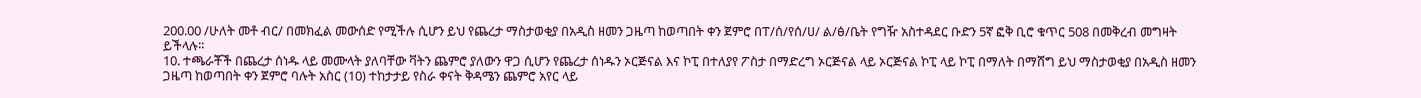200.00 /ሁለት መቶ ብር/ በመክፈል መውሰድ የሚችሉ ሲሆን ይህ የጨረታ ማስታወቂያ በአዲስ ዘመን ጋዜጣ ከወጣበት ቀን ጀምሮ በፐ/ሰ/የሰ/ሀ/ ል/ፅ/ቤት የግዥ አስተዳደር ቡድን 5ኛ ፎቅ ቢሮ ቁጥር 508 በመቅረብ መግዛት ይችላሉ።
10. ተጫራቾች በጨረታ ሰነዱ ላይ መሙላት ያለባቸው ቫትን ጨምሮ ያለውን ዋጋ ሲሆን የጨረታ ሰነዱን ኦርጅናል እና ኮፒ በተለያየ ፖስታ በማድረግ ኦርጅናል ላይ ኦርጅናል ኮፒ ላይ ኮፒ በማለት በማሸግ ይህ ማስታወቂያ በአዲስ ዘመን ጋዜጣ ከወጣበት ቀን ጀምሮ ባሉት አስር (10) ተከታታይ የስራ ቀናት ቅዳሜን ጨምሮ አየር ላይ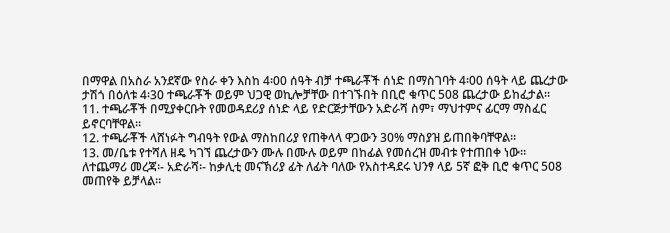በማዋል በአስራ አንደኛው የስራ ቀን እስከ 4፡00 ሰዓት ብቻ ተጫራቾች ሰነድ በማስገባት 4፡00 ሰዓት ላይ ጨረታው ታሽጎ በዕለቱ 4፡30 ተጫራቾች ወይም ህጋዊ ወኪሎቻቸው በተገኙበት በቢሮ ቁጥር 508 ጨረታው ይከፈታል።
11. ተጫራቾች በሚያቀርቡት የመወዳደሪያ ሰነድ ላይ የድርጅታቸውን አድራሻ ስም፣ ማህተምና ፊርማ ማስፈር ይኖርባቸዋል።
12. ተጫራቾች ላሸነፉት ግብዓት የውል ማስከበሪያ የጠቅላላ ዋጋውን 30% ማስያዝ ይጠበቅባቸዋል።
13. መ/ቤቱ የተሻለ ዘዴ ካገኘ ጨረታውን ሙሉ በሙሉ ወይም በከፊል የመሰረዝ መብቱ የተጠበቀ ነው።
ለተጨማሪ መረጃ፡- አድራሻ፡- ከቃሊቲ መናኽሪያ ፊት ለፊት ባለው የአስተዳደሩ ህንፃ ላይ 5ኛ ፎቅ ቢሮ ቁጥር 508 መጠየቅ ይቻላል።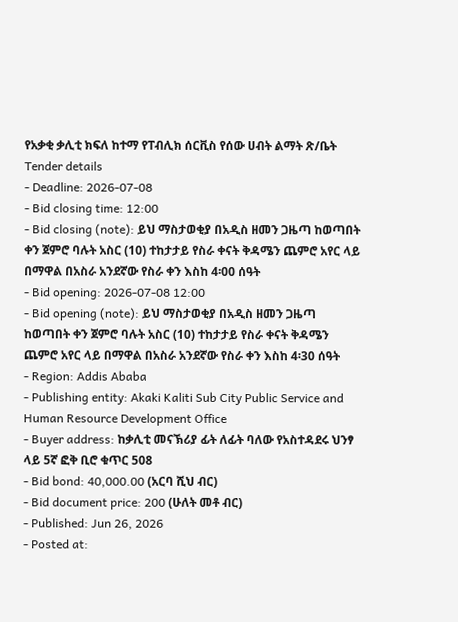የአቃቂ ቃሊቲ ክፍለ ከተማ የፐብሊክ ሰርቪስ የሰው ሀብት ልማት ጽ/ቤት
Tender details
- Deadline: 2026-07-08
- Bid closing time: 12:00
- Bid closing (note): ይህ ማስታወቂያ በአዲስ ዘመን ጋዜጣ ከወጣበት ቀን ጀምሮ ባሉት አስር (10) ተከታታይ የስራ ቀናት ቅዳሜን ጨምሮ አየር ላይ በማዋል በአስራ አንደኛው የስራ ቀን እስከ 4፡00 ሰዓት
- Bid opening: 2026-07-08 12:00
- Bid opening (note): ይህ ማስታወቂያ በአዲስ ዘመን ጋዜጣ ከወጣበት ቀን ጀምሮ ባሉት አስር (10) ተከታታይ የስራ ቀናት ቅዳሜን ጨምሮ አየር ላይ በማዋል በአስራ አንደኛው የስራ ቀን እስከ 4፡30 ሰዓት
- Region: Addis Ababa
- Publishing entity: Akaki Kaliti Sub City Public Service and Human Resource Development Office
- Buyer address: ከቃሊቲ መናኽሪያ ፊት ለፊት ባለው የአስተዳደሩ ህንፃ ላይ 5ኛ ፎቅ ቢሮ ቁጥር 508
- Bid bond: 40,000.00 (አርባ ሺህ ብር)
- Bid document price: 200 (ሁለት መቶ ብር)
- Published: Jun 26, 2026
- Posted at: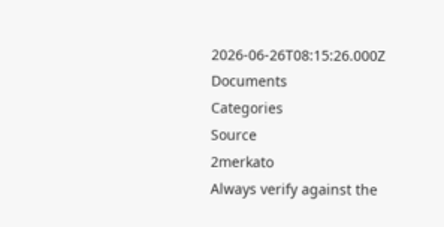2026-06-26T08:15:26.000Z
Documents
Categories
Source
2merkato
Always verify against the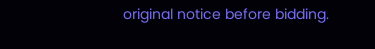original notice before bidding.